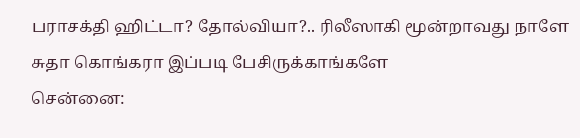பராசக்தி ஹிட்டா? தோல்வியா?.. ரிலீஸாகி மூன்றாவது நாளே சுதா கொங்கரா இப்படி பேசிருக்காங்களே
சென்னை: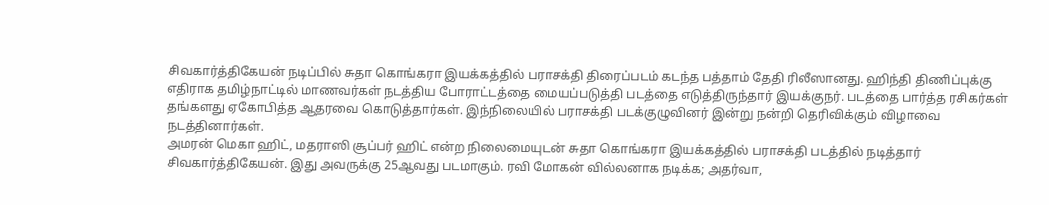சிவகார்த்திகேயன் நடிப்பில் சுதா கொங்கரா இயக்கத்தில் பராசக்தி திரைப்படம் கடந்த பத்தாம் தேதி ரிலீஸானது. ஹிந்தி திணிப்புக்கு எதிராக தமிழ்நாட்டில் மாணவர்கள் நடத்திய போராட்டத்தை மையப்படுத்தி படத்தை எடுத்திருந்தார் இயக்குநர். படத்தை பார்த்த ரசிகர்கள் தங்களது ஏகோபித்த ஆதரவை கொடுத்தார்கள். இந்நிலையில் பராசக்தி படக்குழுவினர் இன்று நன்றி தெரிவிக்கும் விழாவை நடத்தினார்கள்.
அமரன் மெகா ஹிட், மதராஸி சூப்பர் ஹிட் என்ற நிலைமையுடன் சுதா கொங்கரா இயக்கத்தில் பராசக்தி படத்தில் நடித்தார் சிவகார்த்திகேயன். இது அவருக்கு 25ஆவது படமாகும். ரவி மோகன் வில்லனாக நடிக்க; அதர்வா,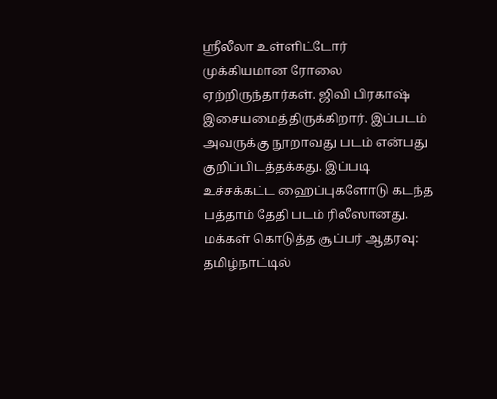ஸ்ரீலீலா உள்ளிட்டோர் முக்கியமான ரோலை ஏற்றிருந்தார்கள். ஜிவி பிரகாஷ் இசையமைத்திருக்கிறார். இப்படம் அவருக்கு நூறாவது படம் என்பது குறிப்பிடத்தக்கது. இப்படி உச்சக்கட்ட ஹைப்புகளோடு கடந்த பத்தாம் தேதி படம் ரிலீஸானது.
மக்கள் கொடுத்த சூப்பர் ஆதரவு: தமிழ்நாட்டில்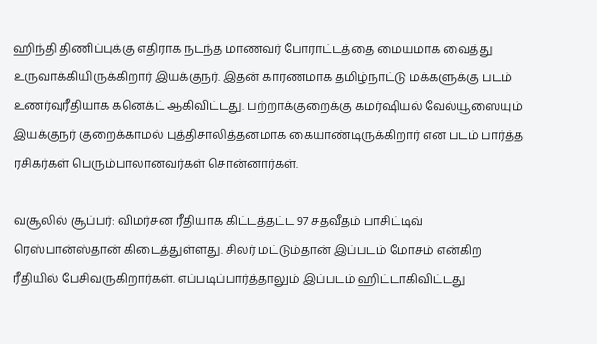ஹிந்தி திணிப்புக்கு எதிராக நடந்த மாணவர் போராட்டத்தை மையமாக வைத்து உருவாக்கியிருக்கிறார் இயக்குநர். இதன் காரணமாக தமிழ்நாட்டு மக்களுக்கு படம் உணர்வுரீதியாக கனெக்ட் ஆகிவிட்டது. பற்றாக்குறைக்கு கமர்ஷியல் வேல்யூஸையும் இயக்குநர் குறைக்காமல் புத்திசாலித்தனமாக கையாண்டிருக்கிறார் என படம் பார்த்த ரசிகர்கள் பெரும்பாலானவர்கள் சொன்னார்கள்.

வசூலில் சூப்பர்: விமர்சன ரீதியாக கிட்டத்தட்ட 97 சதவீதம் பாசிட்டிவ் ரெஸ்பான்ஸ்தான் கிடைத்துள்ளது. சிலர் மட்டும்தான் இப்படம் மோசம் என்கிற ரீதியில் பேசிவருகிறார்கள். எப்படிப்பார்த்தாலும் இப்படம் ஹிட்டாகிவிட்டது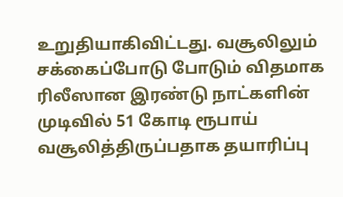உறுதியாகிவிட்டது. வசூலிலும் சக்கைப்போடு போடும் விதமாக ரிலீஸான இரண்டு நாட்களின் முடிவில் 51 கோடி ரூபாய் வசூலித்திருப்பதாக தயாரிப்பு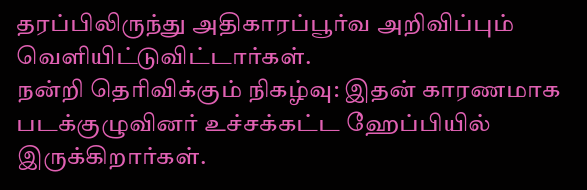தரப்பிலிருந்து அதிகாரப்பூர்வ அறிவிப்பும் வெளியிட்டுவிட்டார்கள்.
நன்றி தெரிவிக்கும் நிகழ்வு: இதன் காரணமாக படக்குழுவினர் உச்சக்கட்ட ஹேப்பியில் இருக்கிறார்கள்.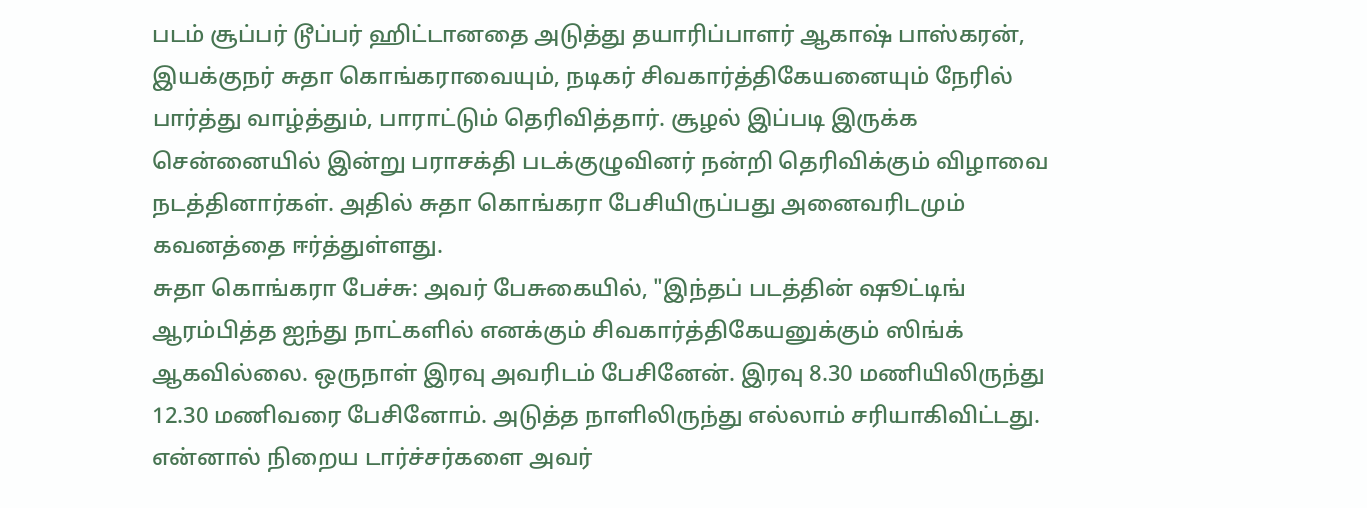படம் சூப்பர் டூப்பர் ஹிட்டானதை அடுத்து தயாரிப்பாளர் ஆகாஷ் பாஸ்கரன், இயக்குநர் சுதா கொங்கராவையும், நடிகர் சிவகார்த்திகேயனையும் நேரில் பார்த்து வாழ்த்தும், பாராட்டும் தெரிவித்தார். சூழல் இப்படி இருக்க சென்னையில் இன்று பராசக்தி படக்குழுவினர் நன்றி தெரிவிக்கும் விழாவை நடத்தினார்கள். அதில் சுதா கொங்கரா பேசியிருப்பது அனைவரிடமும் கவனத்தை ஈர்த்துள்ளது.
சுதா கொங்கரா பேச்சு: அவர் பேசுகையில், "இந்தப் படத்தின் ஷூட்டிங் ஆரம்பித்த ஐந்து நாட்களில் எனக்கும் சிவகார்த்திகேயனுக்கும் ஸிங்க் ஆகவில்லை. ஒருநாள் இரவு அவரிடம் பேசினேன். இரவு 8.30 மணியிலிருந்து 12.30 மணிவரை பேசினோம். அடுத்த நாளிலிருந்து எல்லாம் சரியாகிவிட்டது. என்னால் நிறைய டார்ச்சர்களை அவர்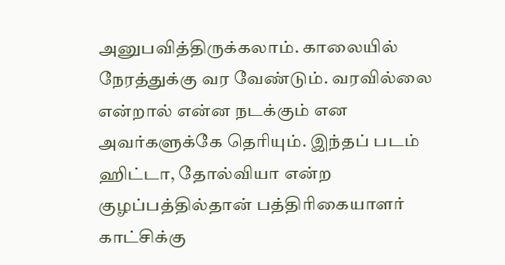அனுபவித்திருக்கலாம். காலையில் நேரத்துக்கு வர வேண்டும். வரவில்லை என்றால் என்ன நடக்கும் என அவர்களுக்கே தெரியும். இந்தப் படம் ஹிட்டா, தோல்வியா என்ற குழப்பத்தில்தான் பத்திரிகையாளர் காட்சிக்கு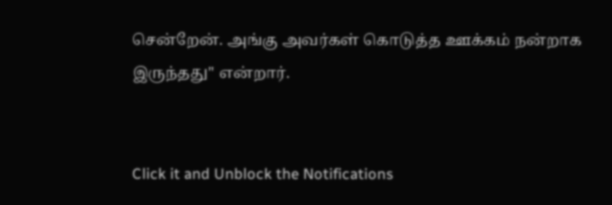சென்றேன். அங்கு அவர்கள் கொடுத்த ஊக்கம் நன்றாக இருந்தது" என்றார்.


Click it and Unblock the Notifications